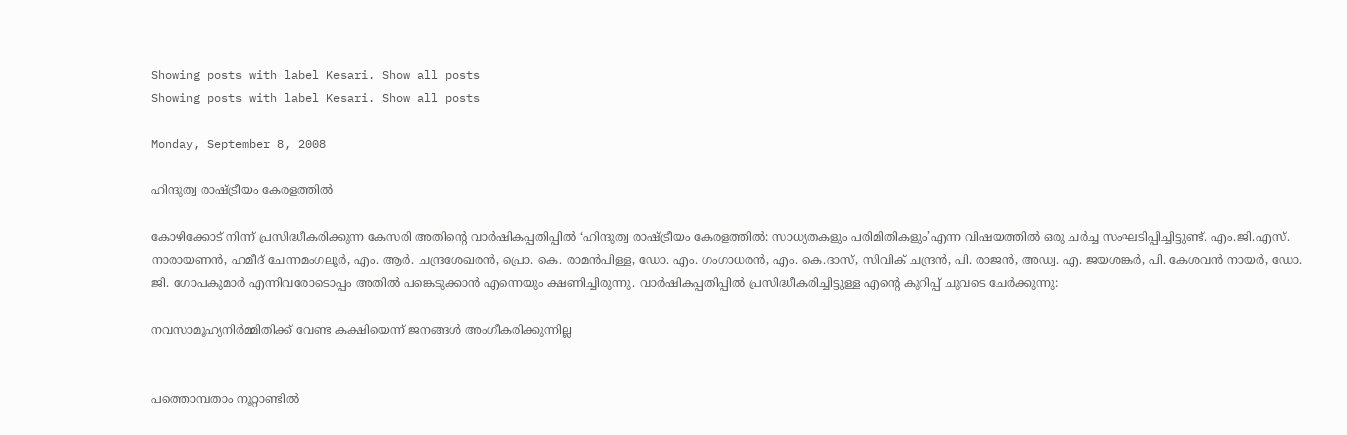Showing posts with label Kesari. Show all posts
Showing posts with label Kesari. Show all posts

Monday, September 8, 2008

ഹിന്ദുത്വ രാഷ്ട്രീയം കേരളത്തിൽ

കോഴിക്കോട് നിന്ന് പ്രസിദ്ധീകരിക്കുന്ന കേസരി അതിന്റെ വാര്‍ഷികപ്പതിപ്പില്‍ ‘ഹിന്ദുത്വ രാഷ്ട്രീയം കേരളത്തില്‍: സാധ്യതകളും പരിമിതികളും’എന്ന വിഷയത്തില്‍ ഒരു ചര്‍ച്ച സംഘടിപ്പിച്ചിട്ടുണ്ട്. എം.ജി.എസ്. നാരായണന്‍, ഹമീദ് ചേന്നമംഗലൂര്‍, എം. ആര്‍. ചന്ദ്രശേഖരന്‍, പ്രൊ. കെ. രാമന്‍‌പിള്ള, ഡോ. എം. ഗംഗാധരന്‍, എം. കെ.ദാസ്, സിവിക് ചന്ദ്രന്‍, പി. രാജന്‍, അഡ്വ. എ. ജയശങ്കര്‍, പി. കേശവന്‍ നായര്‍, ഡോ. ജി. ഗോപകുമാര്‍ എന്നിവരോടൊപ്പം അതില്‍ പങ്കെടുക്കാന്‍ എന്നെയും ക്ഷണിച്ചിരുന്നു. വാര്‍ഷികപ്പതിപ്പില്‍ പ്രസിദ്ധീകരിച്ചിട്ടുള്ള എന്റെ കുറിപ്പ് ചുവടെ ചേര്‍ക്കുന്നു:

നവസാമൂഹ്യനിര്‍മ്മിതിക്ക് വേണ്ട കക്ഷിയെന്ന് ജനങ്ങള്‍ അംഗീകരിക്കുന്നില്ല


പത്തൊമ്പതാം നൂറ്റാണ്ടില്‍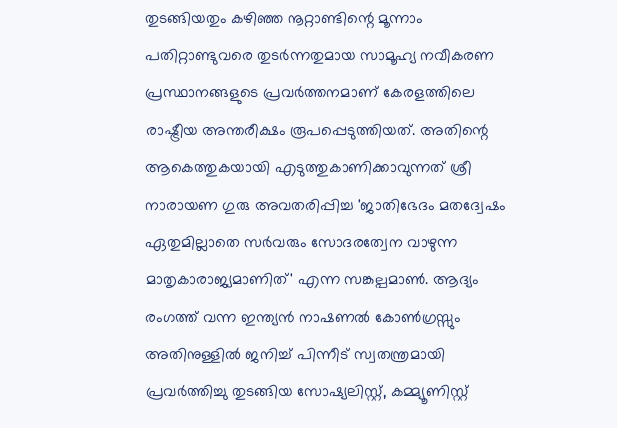തുടങ്ങിയതും കഴിഞ്ഞ നൂറ്റാണ്ടിന്റെ മൂന്നാം പതിറ്റാണ്ടുവരെ തുടര്‍ന്നതുമായ സാമൂഹ്യ നവീകരണ പ്രസ്ഥാനങ്ങളുടെ പ്രവര്‍ത്തനമാണ് കേരളത്തിലെ രാഷ്ട്രീയ അന്തരീക്ഷം രൂപപ്പെടുത്തിയത്. അതിന്റെ ആകെത്തുകയായി എടുത്തുകാണിക്കാവുന്നത് ശ്രീ നാരായണ ഗുരു അവതരിപ്പിച്ച 'ജാതിഭേദം മതദ്വേഷം ഏതുമില്ലാതെ സര്‍വരും സോദരത്വേന വാഴുന്ന മാതൃകാരാജ്യമാണിത്' എന്ന സങ്കല്പമാണ്‍. ആദ്യം രംഗത്ത് വന്ന ഇന്ത്യന്‍ നാഷണല്‍ കോണ്‍ഗ്രസ്സും അതിനുള്ളില്‍ ജനിച്ച് പിന്നീട് സ്വതന്ത്രമായി പ്രവര്‍ത്തിച്ചു തുടങ്ങിയ സോഷ്യലിസ്റ്റ്, കമ്മ്യൂണിസ്റ്റ്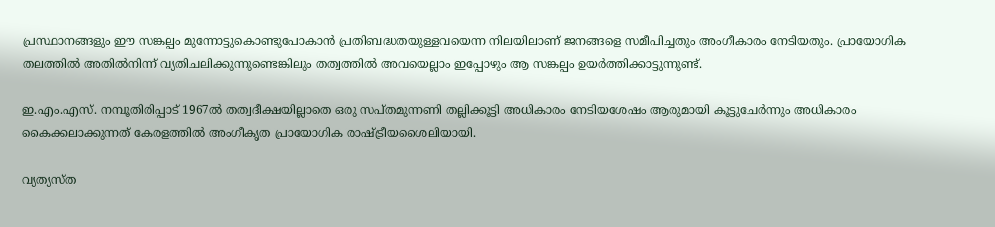പ്രസ്ഥാനങ്ങളും ഈ സങ്കല്പം മുന്നോട്ടുകൊണ്ടുപോകാന്‍ പ്രതിബദ്ധതയുള്ളവയെന്ന നിലയിലാണ് ജനങ്ങളെ സമീപിച്ചതും അംഗീകാരം നേടിയതും. പ്രായോഗിക തലത്തില്‍ അതില്‍നിന്ന് വ്യതിചലിക്കുന്നുണ്ടെങ്കിലും തത്വത്തില്‍ അവയെല്ലാം ഇപ്പോഴും ആ സങ്കല്പം ഉയര്‍ത്തിക്കാട്ടുന്നുണ്ട്.

ഇ.എം.എസ്. നമ്പൂതിരിപ്പാട് 1967ല്‍ തത്വദീക്ഷയില്ലാതെ ഒരു സപ്തമുന്നണി തല്ലിക്കൂട്ടി അധികാരം നേടിയശേഷം ആരുമായി കൂട്ടുചേര്‍ന്നും അധികാരം കൈക്കലാക്കുന്നത് കേരളത്തില്‍ അംഗീകൃത പ്രായോഗിക രാഷ്ട്രീയശൈലിയായി.

വ്യത്യസ്ത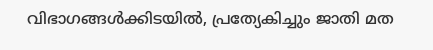വിഭാഗങ്ങള്‍ക്കിടയില്‍, പ്രത്യേകിച്ചും ജാതി മത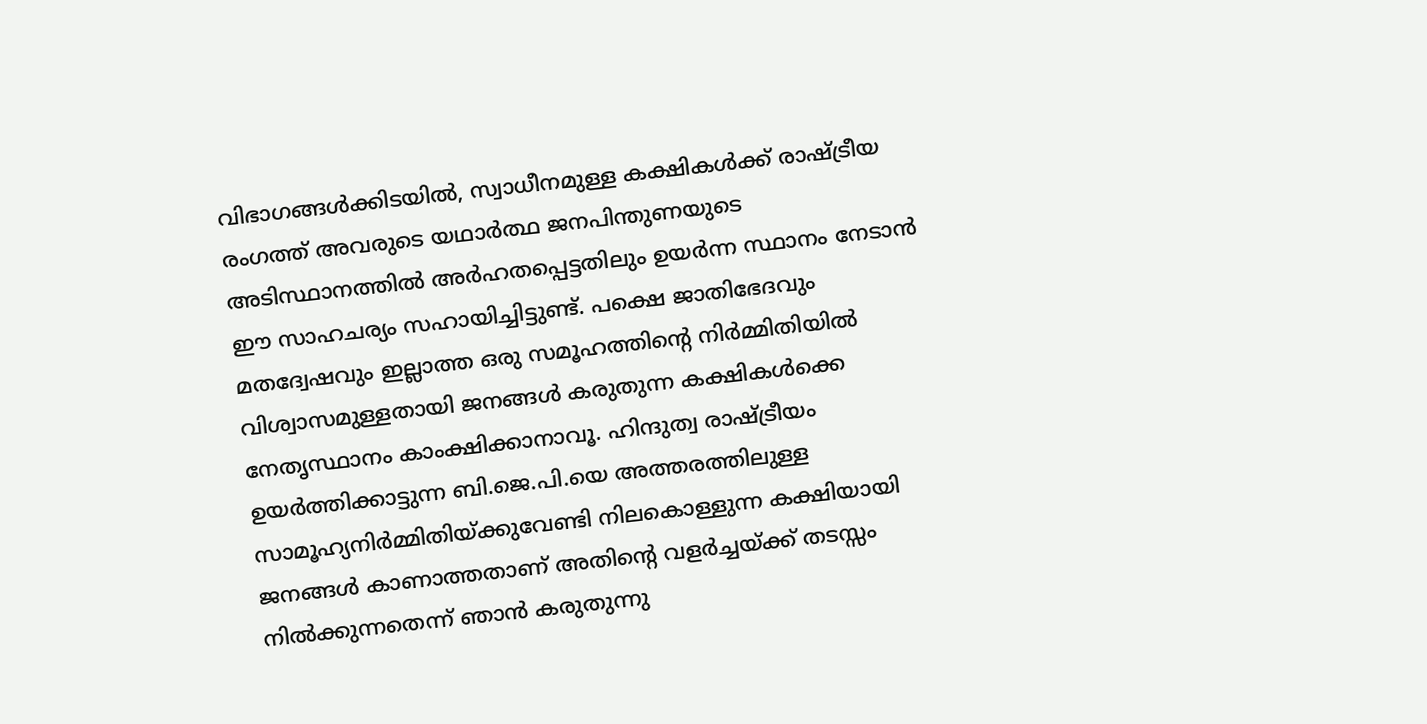വിഭാഗങ്ങള്‍ക്കിടയില്‍, സ്വാധീനമുള്ള കക്ഷികള്‍ക്ക് രാഷ്ട്രീയ രംഗത്ത് അവരുടെ യഥാര്‍ത്ഥ ജനപിന്തുണയുടെ അടിസ്ഥാനത്തില്‍ അര്‍ഹതപ്പെട്ടതിലും ഉയര്‍ന്ന സ്ഥാനം നേടാന്‍ ഈ സാഹചര്യം സഹായിച്ചിട്ടുണ്ട്. പക്ഷെ ജാതിഭേദവും മതദ്വേഷവും ഇല്ലാത്ത ഒരു സമൂഹത്തിന്റെ നിര്‍മ്മിതിയില്‍ വിശ്വാസമുള്ളതായി ജനങ്ങള്‍ കരുതുന്ന കക്ഷികള്‍ക്കെ നേതൃസ്ഥാനം കാംക്ഷിക്കാനാവൂ. ഹിന്ദുത്വ രാഷ്ട്രീയം ഉയര്‍ത്തിക്കാട്ടുന്ന ബി.ജെ.പി.യെ അത്തരത്തിലുള്ള സാമൂഹ്യനിര്‍മ്മിതിയ്ക്കുവേണ്ടി നിലകൊള്ളുന്ന കക്ഷിയായി ജനങ്ങള്‍ കാണാത്തതാണ് അതിന്റെ വളര്‍ച്ചയ്ക്ക് തടസ്സം നില്‍ക്കുന്നതെന്ന് ഞാന്‍ കരുതുന്നു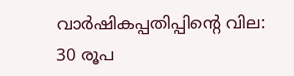വാര്‍ഷികപ്പതിപ്പിന്റെ വില: 30 രൂപ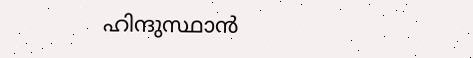ഹിന്ദുസ്ഥാന്‍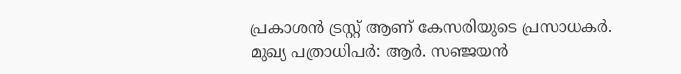പ്രകാശന്‍ ട്രസ്റ്റ് ആണ് കേസരിയുടെ പ്രസാധകര്‍. മുഖ്യ പത്രാധിപര്‍: ആര്‍. സഞ്ജയന്‍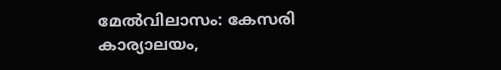മേല്‍‌വിലാസം: കേസരി കാര്യാലയം,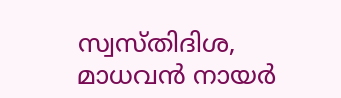സ്വസ്തിദിശ, മാധവന്‍ നായര്‍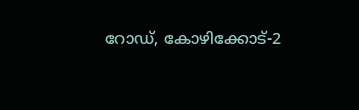റോഡ്, കോഴിക്കോട്-2